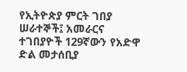የኢትዮጵያ ምርት ገበያ ሠራተኞች፤ አመራርና ተገበያዮች 129ኛውን የአድዋ ድል መታሰቢያ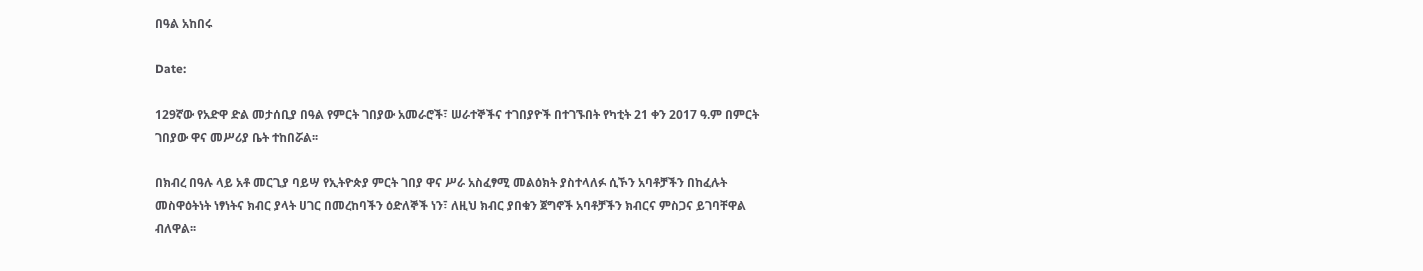በዓል አከበሩ

Date:

129ኛው የአድዋ ድል መታሰቢያ በዓል የምርት ገበያው አመራሮች፣ ሠራተኞችና ተገበያዮች በተገኙበት የካቲት 21 ቀን 2017 ዓ.ም በምርት ገበያው ዋና መሥሪያ ቤት ተከበሯል፡፡

በክብረ በዓሉ ላይ አቶ መርጊያ ባይሣ የኢትዮጵያ ምርት ገበያ ዋና ሥራ አስፈፃሚ መልዕክት ያስተላለፉ ሲኾን አባቶቻችን በከፈሉት መስዋዕትነት ነፃነትና ክብር ያላት ሀገር በመረከባችን ዕድለኞች ነን፣ ለዚህ ክብር ያበቁን ጀግኖች አባቶቻችን ክብርና ምስጋና ይገባቸዋል ብለዋል፡፡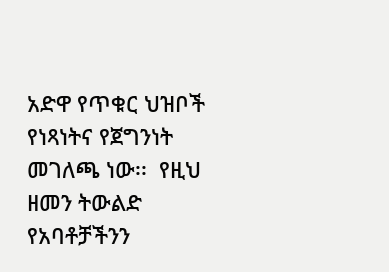አድዋ የጥቁር ህዝቦች የነጻነትና የጀግንነት መገለጫ ነው፡፡  የዚህ ዘመን ትውልድ የአባቶቻችንን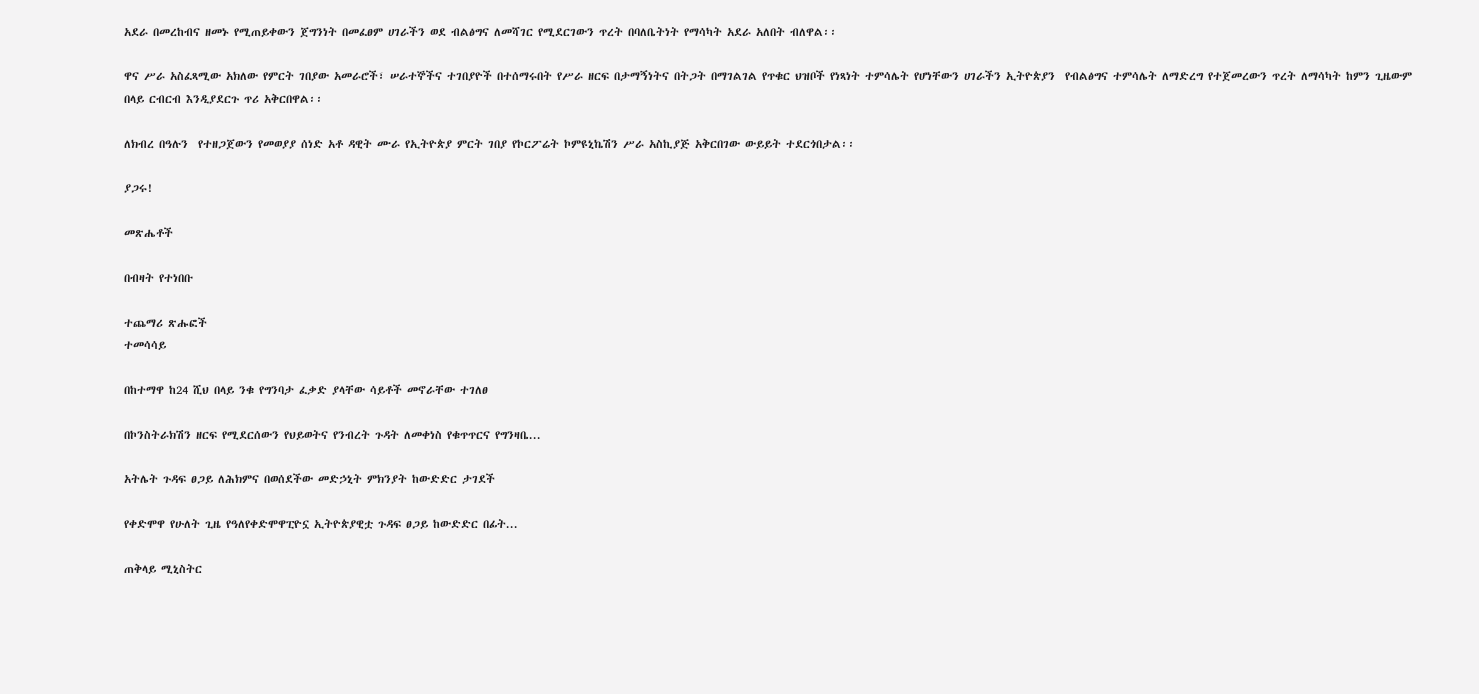አደራ በመረከብና ዘመኑ የሚጠይቀውን ጀግንነት በመፈፀም ሀገራችን ወደ ብልፅግና ለመሻገር የሚደርገውን ጥረት በባለቤትነት የማሳካት አደራ አለበት ብለዋል፡፡

ዋና ሥራ አስፈጻሚው አክለው የምርት ገበያው አመራሮች፣ ሠራተኞችና ተገበያዮች በተሰማሩበት የሥራ ዘርፍ በታማኝነትና በትጋት በማገልገል የጥቁር ህዝቦች የነጻነት ተምሳሌት የሆነቸውን ሀገራችን ኢትዮጵያን  የብልፅግና ተምሳሌት ለማድረግ የተጀመረውን ጥረት ለማሳካት ከምን ጊዜውም በላይ ርብርብ እንዲያደርጉ ጥሪ አቅርበዋል፡፡

ለክብረ በዓሉን  የተዘጋጀውን የመወያያ ሰነድ አቶ ዳዊት ሙራ የኢትዮጵያ ምርት ገበያ የኮርፖሬት ኮምዩኒኬሽን ሥራ አስኪያጅ አቅርበገው ውይይት ተደርጎበታል፡፡

ያጋሩ!

መጽሔቶች

በብዛት የተነበቡ

ተጨማሪ ጽሑፎች
ተመሳሳይ

በከተማዋ ከ24 ሺህ በላይ ንቁ የግንባታ ፈቃድ ያላቸው ሳይቶች መኖራቸው ተገለፀ

በኮንስትራክሽን ዘርፍ የሚደርሰውን የህይወትና የንብረት ጉዳት ለመቀነስ የቁጥጥርና የግንዛቤ...

አትሌት ጉዳፍ ፀጋይ ለሕክምና በወሰደችው መድኃኒት ምክንያት ከውድድር ታገደች

የቀድሞዋ የሁለት ጊዜ የዓለየቀድሞዋፒዮኗ ኢትዮጵያዊቷ ጉዳፍ ፀጋይ ከውድድር በፊት...

ጠቅላይ ሚኒስትር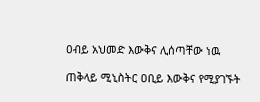ዐብይ አህመድ እውቅና ሊሰጣቸው ነዉ

ጠቅላይ ሚኒስትር ዐቢይ እውቅና የሚያገኙት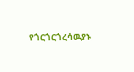የጎርጎርጎረሳዉያኑ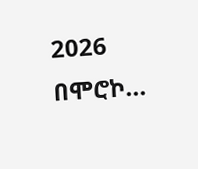2026 በሞሮኮ...